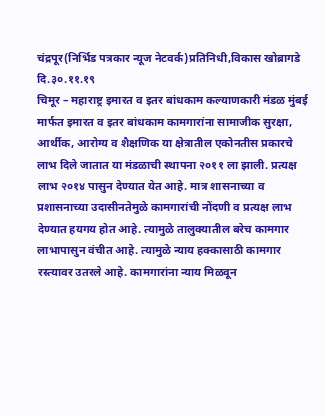चंद्रपूर(निर्भिड पत्रकार न्यूज नेटवर्क)प्रतिनिधी,विकास खोब्रागडे
दि.३०.११.१९
चिमूर – महाराष्ट्र इमारत व इतर बांधकाम कल्याणकारी मंडळ मुंबई मार्फत इमारत व इतर बांधकाम कामगारांना सामाजीक सुरक्षा, आर्थीक, आरोग्य व शैक्षणिक या क्षेत्रातील एकोनतीस प्रकारचे लाभ दिले जातात या मंडळाची स्थापना २०११ ला झाली. प्रत्यक्ष लाभ २०१४ पासुन देण्यात येत आहे. मात्र शासनाच्या व प्रशासनाच्या उदासीनतेमुळे कामगारांची नोंदणी व प्रत्यक्ष लाभ देण्यात हयगय होत आहे. त्यामुळे तालुक्यातील बरेच कामगार लाभापासुन वंचीत आहे. त्यामुळे न्याय हक्कासाठी कामगार रस्त्यावर उतरले आहे. कामगारांना न्याय मिळवून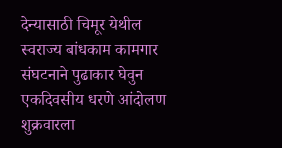देन्यासाठी चिमूर येथील स्वराज्य बांधकाम कामगार संघटनाने पुढाकार घेवुन एकदिवसीय धरणे आंदोलण शुक्रवारला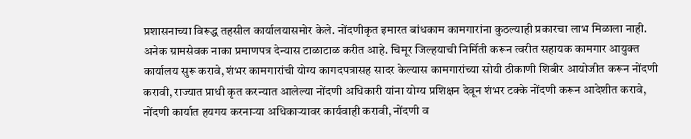प्रशासनाच्या विरूद्ध तहसील कार्यालयासमोर केले. नोंदणीकृत इमारत बांधकाम कामगारांना कुठल्याही प्रकारचा लाभ मिळाला नाही. अनेक ग्रामसेवक नाका प्रमाणपत्र देन्यास टाळाटाळ करीत आहे. चिमूर जिल्हयाची निर्मिती करून त्वरीत सहायक कामगार आयुक्त कार्यालय सुरू करावे, शंभर कामगारांची योग्य कागदपत्रासह सादर केल्यास कामगारांच्या सोयी ठीकाणी शिबीर आयोजीत करून नोंदणी करावी, राज्यात प्राधी कृत करन्यात आलेल्या नोंदणी अधिकारी यांना योग्य प्रशिक्षन देवून शंभर टक्के नोंदणी करून आदेशीत करावे, नोंदणी कार्यात हयगय करनाऱ्या अधिकाऱ्यावर कार्यवाही करावी, नोंदणी व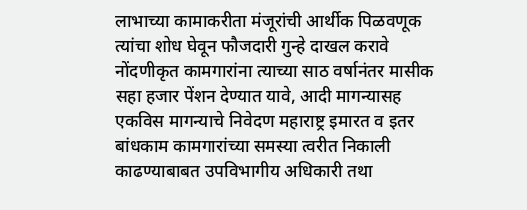लाभाच्या कामाकरीता मंजूरांची आर्थीक पिळवणूक त्यांचा शोध घेवून फौजदारी गुन्हे दाखल करावे नोंदणीकृत कामगारांना त्याच्या साठ वर्षानंतर मासीक सहा हजार पेंशन देण्यात यावे, आदी मागन्यासह एकविस मागन्याचे निवेदण महाराष्ट्र इमारत व इतर बांधकाम कामगारांच्या समस्या त्वरीत निकाली काढण्याबाबत उपविभागीय अधिकारी तथा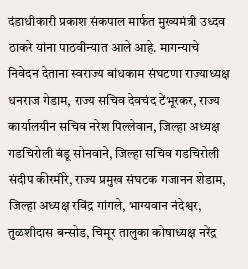दंडाधीकारी प्रकाश संकपाल मार्फत मुख्यमंत्री उध्दव ठाकरे यांना पाठवीन्यात आले आहे. मागन्याचे निवेदन देताना स्वराज्य बांधकाम संघटणा राज्याध्यक्ष धनराज गेडाम, राज्य सचिव देवचंद टेंभूरकर, राज्य कार्यालयीन सचिव नरेश पिल्लेवान, जिल्हा अध्यक्ष गडचिरोली बंडू सोनवाने, जिल्हा सचिव गडचिरोली संदीप कीरमीरे, राज्य प्रमुख संघटक गजानन शेडाम, जिल्हा अध्यक्ष रविंद्र गांगले, भाग्यवान नंदेश्वर, तुळशीदास बन्सोड, चिमूर तालुका कोषाध्यक्ष नरेंद्र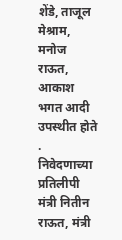शेंडे, ताजूल मेश्राम, मनोज राऊत, आकाश भगत आदी उपस्थीत होते .
निवेदणाच्या प्रतिलीपी मंत्री नितीन राऊत, मंत्री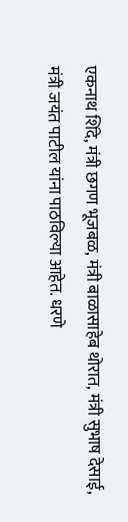एकनाथ शिंदे, मंत्री छगण भूजबळ, मंत्री बाळासाहेब थोरात, मंत्री सुभाष देसाई, मंत्री जयंत पाटील यांना पाठविल्या आहेत. धरणे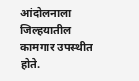आंदोलनाला जिल्हयातील कामगार उपस्थीत होते.